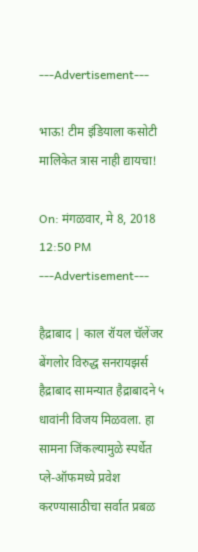---Advertisement---

भाऊ! टीम इंडियाला कसोटी मालिकेत त्रास नाही द्यायचा!

On: मंगळवार, मे 8, 2018 12:50 PM
---Advertisement---

हैद्राबाद | काल रॉयल चॅलेंजर बेंगलोर विरुद्ध सनरायझर्स हैद्राबाद सामन्यात हैद्राबादने ५ धावांनी विजय मिळवला. हा सामना जिंकल्यामुळे स्पर्धेत प्ले-ऑफमध्ये प्रवेश करण्यासाठीचा सर्वात प्रबळ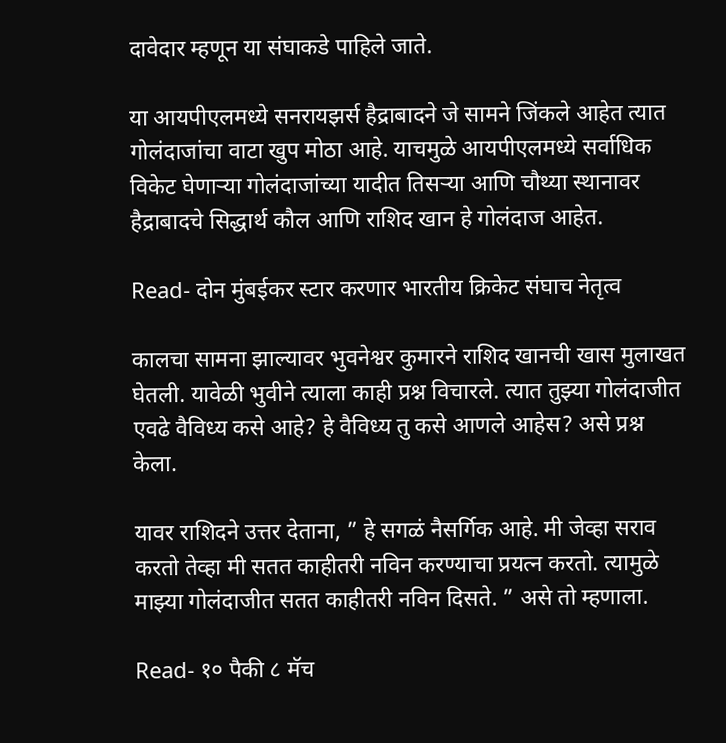दावेदार म्हणून या संघाकडे पाहिले जाते.

या आयपीएलमध्ये सनरायझर्स हैद्राबादने जे सामने जिंकले आहेत त्यात गोलंदाजांचा वाटा खुप मोठा आहे. याचमुळे आयपीएलमध्ये सर्वाधिक विकेट घेणाऱ्या गोलंदाजांच्या यादीत तिसऱ्या आणि चौथ्या स्थानावर हैद्राबादचे सिद्धार्थ कौल आणि राशिद खान हे गोलंदाज आहेत.

Read- दोन मुंबईकर स्टार करणार भारतीय क्रिकेट संघाच नेतृत्व

कालचा सामना झाल्यावर भुवनेश्वर कुमारने राशिद खानची खास मुलाखत घेतली. यावेळी भुवीने त्याला काही प्रश्न विचारले. त्यात तुझ्या गोलंदाजीत एवढे वैविध्य कसे आहे? हे वैविध्य तु कसे आणले आहेस? असे प्रश्न केला.

यावर राशिदने उत्तर देताना, ” हे सगळं नैसर्गिक आहे. मी जेव्हा सराव करतो तेव्हा मी सतत काहीतरी नविन करण्याचा प्रयत्न करतो. त्यामुळे माझ्या गोलंदाजीत सतत काहीतरी नविन दिसते. ” असे तो म्हणाला.

Read- १० पैकी ८ मॅच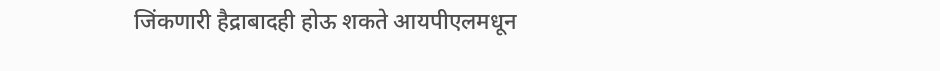जिंकणारी हैद्राबादही होऊ शकते आयपीएलमधून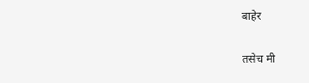बाहेर

तसेच मी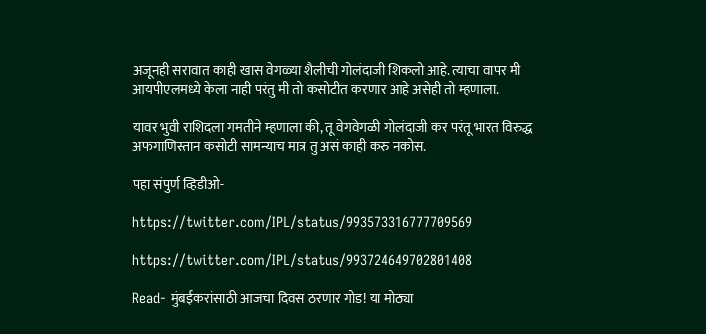अजूनही सरावात काही खास वेगळ्या शैलीची गोलंदाजी शिकलो आहे. त्याचा वापर मी आयपीएलमध्ये केला नाही परंतु मी तो कसोटीत करणार आहे असेही तो म्हणाला.

यावर भुवी राशिदला गमतीने म्हणाला की, तू वेगवेगळी गोलंदाजी कर परंतू भारत विरुद्ध अफगाणिस्तान कसोटी सामन्याच मात्र तु असं काही करु नकोस.

पहा संपुर्ण व्हिडीओ-

https://twitter.com/IPL/status/993573316777709569

https://twitter.com/IPL/status/993724649702801408

Read- मुंबईकरांसाठी आजचा दिवस ठरणार गोड! या मोठ्या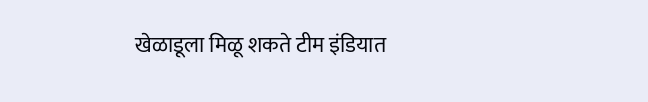खेळाडूला मिळू शकते टीम इंडियात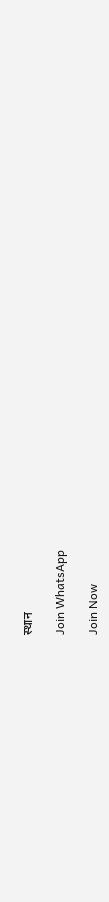स्थान

Join WhatsApp

Join Now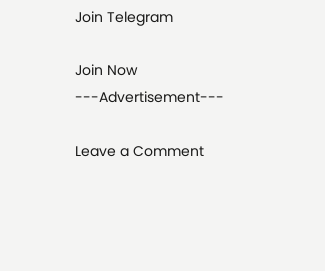Join Telegram

Join Now
---Advertisement---

Leave a Comment